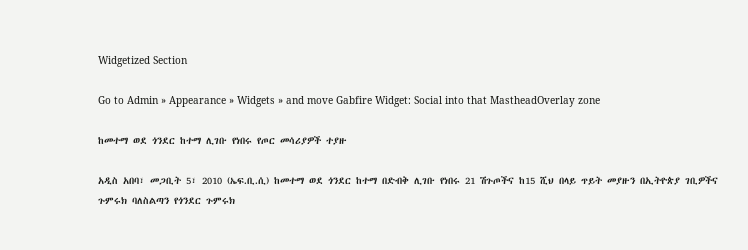Widgetized Section

Go to Admin » Appearance » Widgets » and move Gabfire Widget: Social into that MastheadOverlay zone

ከመተማ ወደ ጎንደር ከተማ ሊገቡ የነበሩ የጦር መሳሪያዎች ተያዙ

አዲስ አበባ፣ መጋቢት 5፣ 2010 (ኤፍ.ቢ.ሲ) ከመተማ ወደ ጎንደር ከተማ በድብቅ ሊገቡ የነበሩ 21 ሽጉጦችና ከ15 ሺህ በላይ ጥይት መያዙን በኢትዮጵያ ገቢዎችና ጉምሩክ ባለስልጣን የጎንደር ጉምሩክ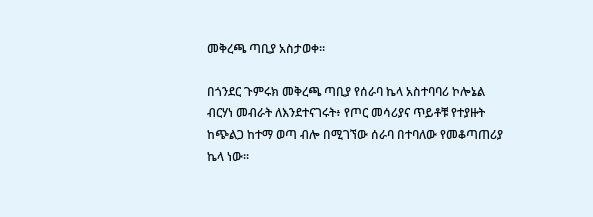መቅረጫ ጣቢያ አስታወቀ።

በጎንደር ጉምሩክ መቅረጫ ጣቢያ የሰራባ ኬላ አስተባባሪ ኮሎኔል ብርሃነ መብራት ለእንደተናገሩት፥ የጦር መሳሪያና ጥይቶቹ የተያዙት ከጭልጋ ከተማ ወጣ ብሎ በሚገኘው ሰራባ በተባለው የመቆጣጠሪያ ኬላ ነው።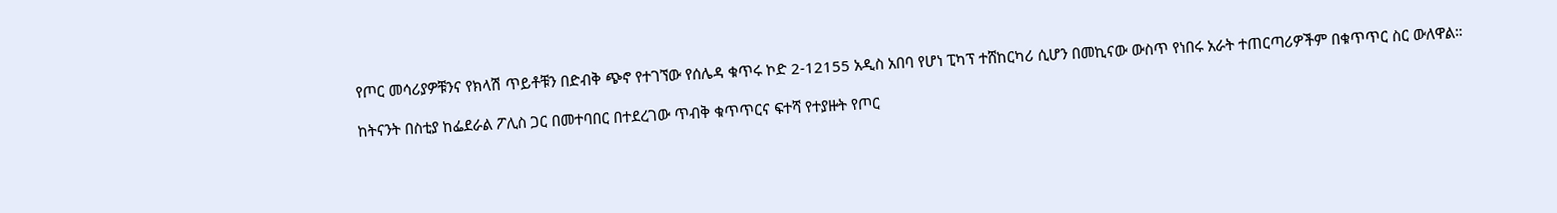የጦር መሳሪያዎቹንና የክላሽ ጥይቶቹን በድብቅ ጭኖ የተገኘው የሰሌዳ ቁጥሩ ኮድ 2-12155 አዲስ አበባ የሆነ ፒካፕ ተሸከርካሪ ሲሆን በመኪናው ውስጥ የነበሩ አራት ተጠርጣሪዎችም በቁጥጥር ስር ውለዋል።

ከትናንት በስቲያ ከፌደራል ፖሊስ ጋር በመተባበር በተደረገው ጥብቅ ቁጥጥርና ፍተሻ የተያዙት የጦር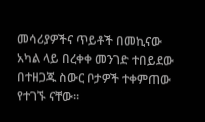መሳሪያዎችና ጥይቶች በመኪናው አካል ላይ በረቀቀ መንገድ ተበይደው በተዘጋጁ ስውር ቦታዎች ተቀምጠው የተገኙ ናቸው።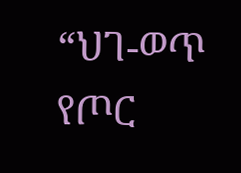“ህገ-ወጥ የጦር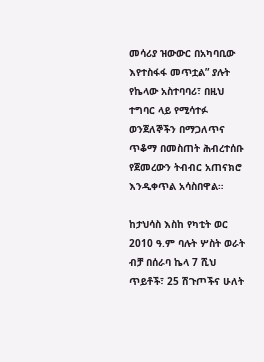መሳሪያ ዝውውር በአካባቢው እየተስፋፋ መጥቷል” ያሉት የኬላው አስተባባሪ፣ በዚህ ተግባር ላይ የሚሳተፉ ወንጀለኞችን በማጋለጥና ጥቆማ በመስጠት ሕብረተሰቡ የጀመረውን ትብብር አጠናክሮ እንዲቀጥል አሳስበዋል።

ከታህሳስ እስከ የካቲት ወር 2010 ዓ.ም ባሉት ሦስት ወራት ብቻ በሰራባ ኬላ 7 ሺህ ጥይቶች፣ 25 ሽጉጦችና ሁለት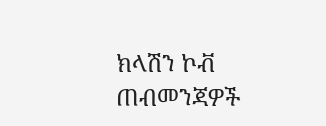ክላሽን ኮቭ ጠብመንጃዎች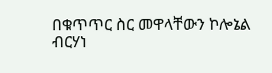በቁጥጥር ስር መዋላቸውን ኮሎኔል ብርሃነ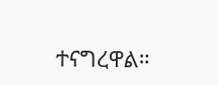ተናግረዋል።